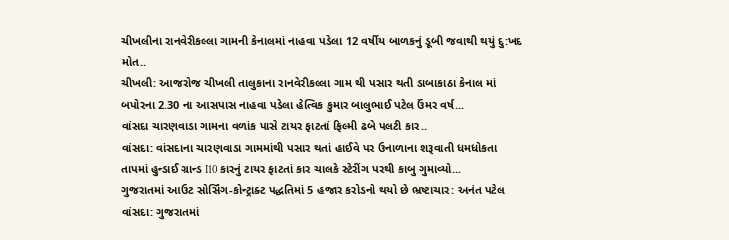ચીખલીના રાનવેરીકલ્લા ગામની કેનાલમાં નાહવા પડેલા 12 વર્ષીય બાળકનું ડૂબી જવાથી થયું દુ:ખદ મોત..
ચીખલી: આજરોજ ચીખલી તાલુકાના રાનવેરીકલ્લા ગામ થી પસાર થતી ડાબાકાઠા કેનાલ માં બપોરના 2.30 ના આસપાસ નાહવા પડેલા હેત્વિક કુમાર બાલુભાઈ પટેલ ઉંમર વર્ષ...
વાંસદા ચારણવાડા ગામના વળાંક પાસે ટાયર ફાટતાં ફિલ્મી ઢબે પલટી કાર..
વાંસદા: વાંસદાના ચારણવાડા ગામમાંથી પસાર થતાં હાઈવે પર ઉનાળાના શરૂવાતી ધમધોકતા તાપમાં હુન્ડાઈ ગ્રાન્ડ I10 કારનું ટાયર ફાટતાં કાર ચાલકે સ્ટેરીંગ પરથી કાબુ ગુમાવ્યો...
ગુજરાતમાં આઉટ સોર્સિંગ-કોન્ટ્રાક્ટ પદ્ધતિમાં 5 હજાર કરોડનો થયો છે ભ્રષ્ટાચાર: અનંત પટેલ
વાંસદા: ગુજરાતમાં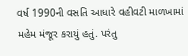વર્ષ 1990ની વસતિ આધારે વહીવટી માળખામાં મહેમ મંજૂર કરાયું હતું. પરંતુ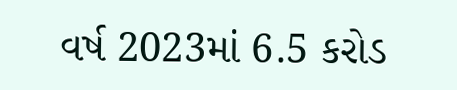વર્ષ 2023માં 6.5 કરોડ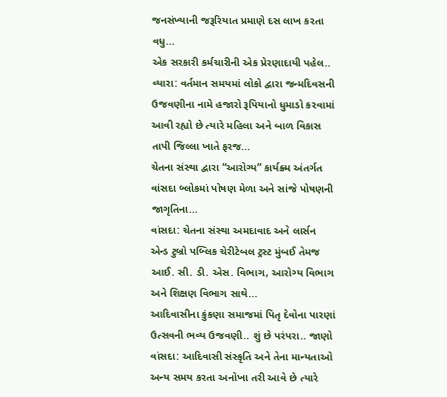જનસંખ્યાની જરૂરિયાત પ્રમાણે દસ લાખ કરતા વધુ...
એક સરકારી કર્મચારીની એક પ્રેરણાદાયી પહેલ..
વ્યારા: વર્તમાન સમયમાં લોકો દ્વારા જન્મદિવસની ઉજવણીના નામે હજારો રૂપિયાનો ધુમાડો કરવામાં આવી રહ્યો છે ત્યારે મહિલા અને બાળ વિકાસ તાપી જિલ્લા ખાતે ફરજ...
ચેતના સંસ્થા દ્વારા “આરોગ્ય” કાર્યક્ર્મ અંતર્ગત વાંસદા બ્લોકમાં પોષણ મેળા અને સાંજે પોષણની જાગૃતિના...
વાંસદા: ચેતના સંસ્થા અમદાવાદ અને લાર્સન એન્ડ ટુબ્રો પબ્લિક ચેરીટેબલ ટ્રસ્ટ મુંબઈ તેમજ આઈ. સી. ડી. એસ. વિભાગ, આરોગ્ય વિભાગ અને શિક્ષણ વિભાગ સાથે...
આદિવાસીના કુંકણા સમાજમાં પિતૃ દેવોના પારણાં ઉત્સવની ભવ્ય ઉજવણી.. શું છે પરંપરા.. જાણો
વાંસદા: આદિવાસી સંસ્કૃતિ અને તેના માન્યતાઓ અન્ય સમય કરતા અનોખા તરી આવે છે ત્યારે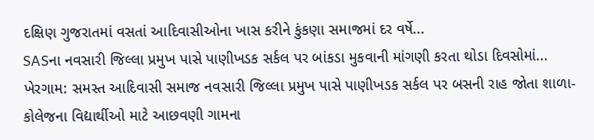દક્ષિણ ગુજરાતમાં વસતાં આદિવાસીઓના ખાસ કરીને કુંકણા સમાજમાં દર વર્ષે...
SASના નવસારી જિલ્લા પ્રમુખ પાસે પાણીખડક સર્કલ પર બાંકડા મુકવાની માંગણી કરતા થોડા દિવસોમાં...
ખેરગામ: સમસ્ત આદિવાસી સમાજ નવસારી જિલ્લા પ્રમુખ પાસે પાણીખડક સર્કલ પર બસની રાહ જોતા શાળા-કોલેજના વિદ્યાર્થીઓ માટે આછવણી ગામના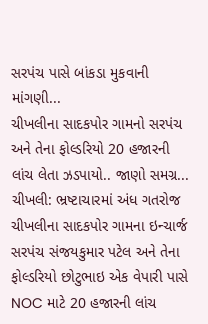સરપંચ પાસે બાંકડા મુકવાની માંગણી...
ચીખલીના સાદકપોર ગામનો સરપંચ અને તેના ફોલ્ડરિયો 20 હજારની લાંચ લેતા ઝડપાયો.. જાણો સમગ્ર...
ચીખલી: ભ્રષ્ટાચારમાં અંધ ગતરોજ ચીખલીના સાદકપોર ગામના ઇન્ચાર્જ સરપંચ સંજયકુમાર પટેલ અને તેના ફોલ્ડરિયો છોટુભાઇ એક વેપારી પાસે NOC માટે 20 હજારની લાંચ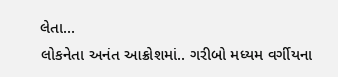લેતા...
લોકનેતા અનંત આક્રોશમાં.. ગરીબો મધ્યમ વર્ગીયના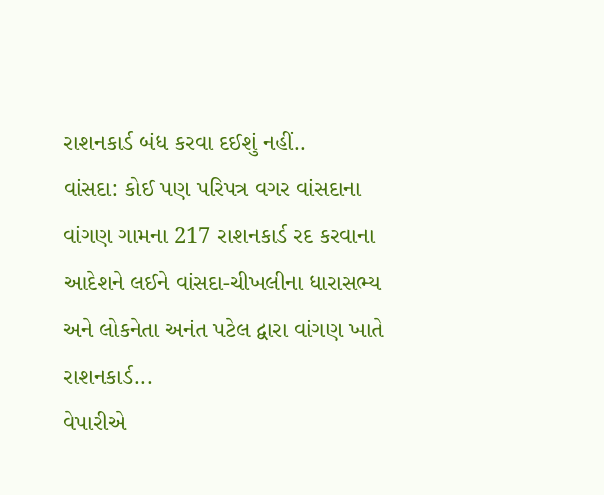રાશનકાર્ડ બંધ કરવા દઈશું નહીં..
વાંસદા: કોઈ પણ પરિપત્ર વગર વાંસદાના વાંગણ ગામના 217 રાશનકાર્ડ રદ કરવાના આદેશને લઈને વાંસદા-ચીખલીના ધારાસભ્ય અને લોકનેતા અનંત પટેલ દ્વારા વાંગણ ખાતે રાશનકાર્ડ...
વેપારીએ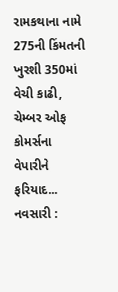રામકથાના નામે 275ની કિંમતની ખુરશી 350માં વેચી કાઢી, ચેમ્બર ઓફ કોમર્સના વેપારીને ફરિયાદ...
નવસારી :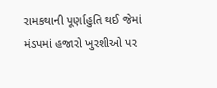રામકથાની પૂર્ણાહુતિ થઈ જેમાં મંડપમાં હજારો ખુરશીઓ પર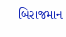બિરાજમાન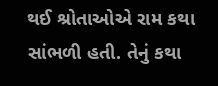થઈ શ્રોતાઓએ રામ કથા સાંભળી હતી. તેનું કથા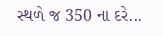સ્થળે જ 350 ના દરે...